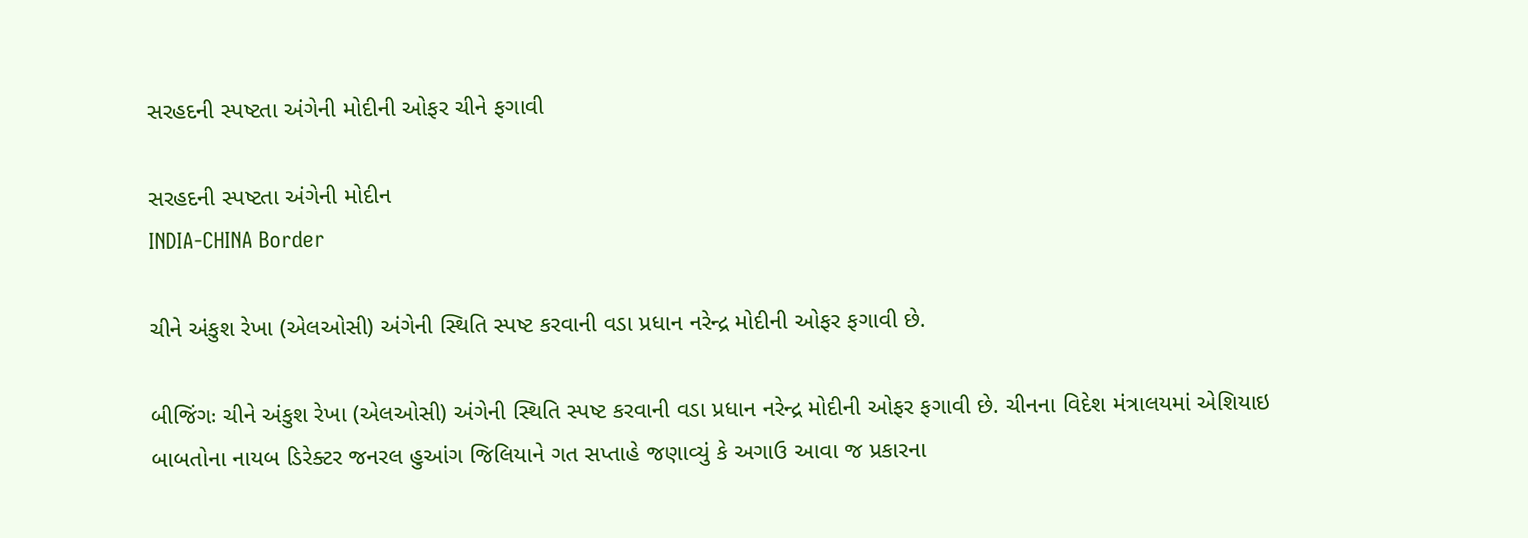સરહદની સ્પષ્ટતા અંગેની મોદીની ઓફર ચીને ફગાવી

સરહદની સ્પષ્ટતા અંગેની મોદીન
INDIA-CHINA Border

ચીને અંકુશ રેખા (એલઓસી) અંગેની સ્થિતિ સ્પષ્ટ કરવાની વડા પ્રધાન નરેન્દ્ર મોદીની ઓફર ફગાવી છે.

બીજિંગઃ ચીને અંકુશ રેખા (એલઓસી) અંગેની સ્થિતિ સ્પષ્ટ કરવાની વડા પ્રધાન નરેન્દ્ર મોદીની ઓફર ફગાવી છે. ચીનના વિદેશ મંત્રાલયમાં એશિયાઇ બાબતોના નાયબ ડિરેક્ટર જનરલ હુઆંગ જિલિયાને ગત સપ્તાહે જણાવ્યું કે અગાઉ આવા જ પ્રકારના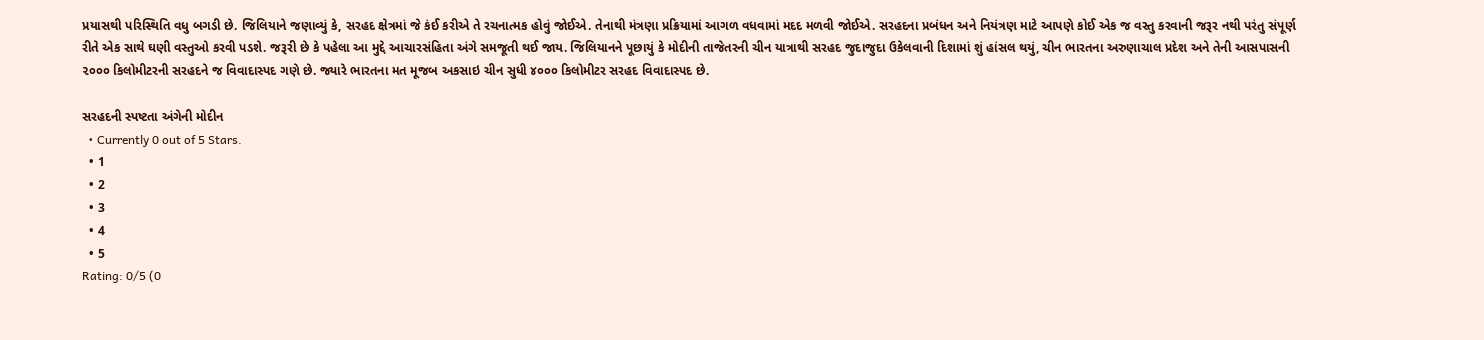પ્રયાસથી પરિસ્થિતિ વધુ બગડી છે. જિલિયાને જણાવ્યું કે, સરહદ ક્ષેત્રમાં જે કંઈ કરીએ તે રચનાત્મક હોવું જોઈએ. તેનાથી મંત્રણા પ્રક્રિયામાં આગળ વધવામાં મદદ મળવી જોઈએ. સરહદના પ્રબંધન અને નિયંત્રણ માટે આપણે કોઈ એક જ વસ્તુ કરવાની જરૂર નથી પરંતુ સંપૂર્ણ રીતે એક સાથે ઘણી વસ્તુઓ કરવી પડશે. જરૂરી છે કે પહેલા આ મુદ્દે આચારસંહિતા અંગે સમજૂતી થઈ જાય. જિલિયાનને પૂછાયું કે મોદીની તાજેતરની ચીન યાત્રાથી સરહદ જુદાજુદા ઉકેલવાની દિશામાં શું હાંસલ થયું, ચીન ભારતના અરુણાચાલ પ્રદેશ અને તેની આસપાસની ૨૦૦૦ કિલોમીટરની સરહદને જ વિવાદાસ્પદ ગણે છે. જ્યારે ભારતના મત મૂજબ અકસાઇ ચીન સુધી ૪૦૦૦ કિલોમીટર સરહદ વિવાદાસ્પદ છે.

સરહદની સ્પષ્ટતા અંગેની મોદીન
  • Currently 0 out of 5 Stars.
  • 1
  • 2
  • 3
  • 4
  • 5
Rating: 0/5 (0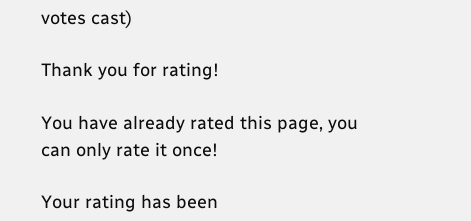votes cast)

Thank you for rating!

You have already rated this page, you can only rate it once!

Your rating has been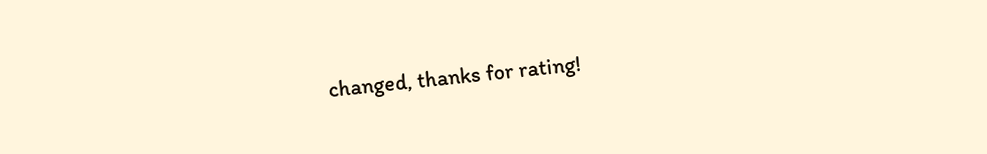changed, thanks for rating!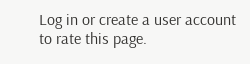Log in or create a user account to rate this page.